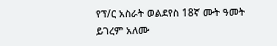የፕ/ር አስራት ወልደየስ 18ኛ ሙት ዓመት
ይገረም አለሙ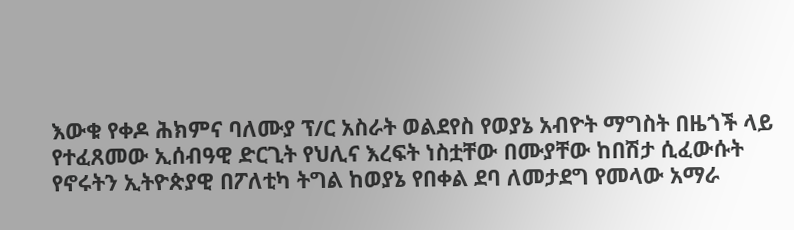እውቁ የቀዶ ሕክምና ባለሙያ ፕ/ር አስራት ወልደየስ የወያኔ አብዮት ማግስት በዜጎች ላይ የተፈጸመው ኢሰብዓዊ ድርጊት የህሊና እረፍት ነስቷቸው በሙያቸው ከበሽታ ሲፈውሱት የኖሩትን ኢትዮጵያዊ በፖለቲካ ትግል ከወያኔ የበቀል ደባ ለመታደግ የመላው አማራ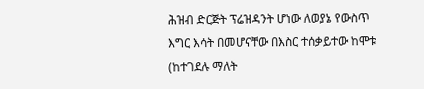ሕዝብ ድርጅት ፕሬዝዳንት ሆነው ለወያኔ የውስጥ እግር እሳት በመሆናቸው በእስር ተሰቃይተው ከሞቱ (ከተገደሉ ማለት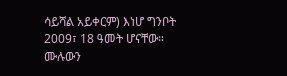ሳይሻል አይቀርም) እነሆ ግንቦት 2009፣ 18 ዓመት ሆናቸው።
ሙሉውን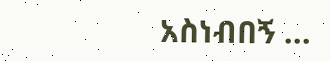አስነብበኝ ...